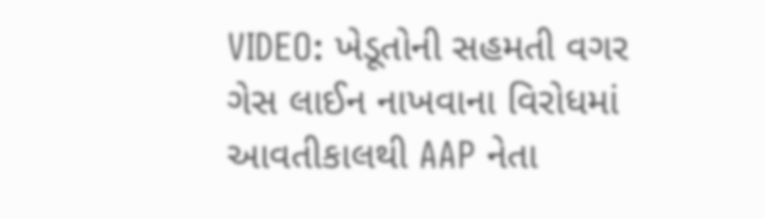VIDEO: ખેડૂતોની સહમતી વગર ગેસ લાઈન નાખવાના વિરોધમાં આવતીકાલથી AAP નેતા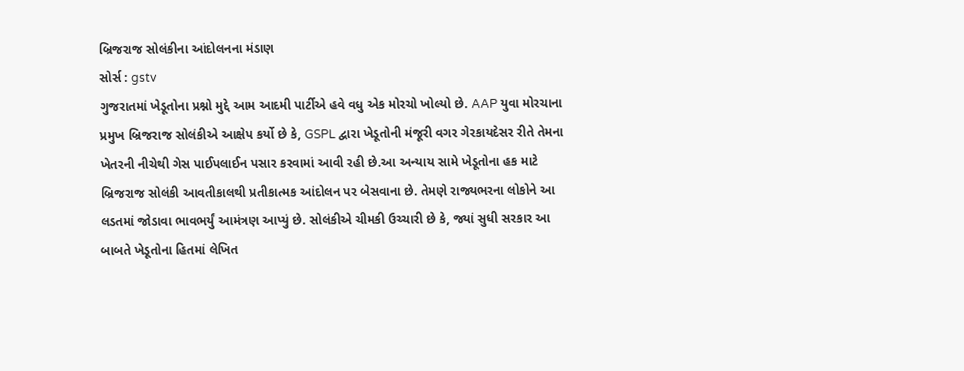બ્રિજરાજ સોલંકીના આંદોલનના મંડાણ
સોર્સ : gstv
ગુજરાતમાં ખેડૂતોના પ્રશ્નો મુદ્દે આમ આદમી પાર્ટીએ હવે વધુ એક મોરચો ખોલ્યો છે. AAP યુવા મોરચાના પ્રમુખ બ્રિજરાજ સોલંકીએ આક્ષેપ કર્યો છે કે, GSPL દ્વારા ખેડૂતોની મંજૂરી વગર ગેરકાયદેસર રીતે તેમના ખેતરની નીચેથી ગેસ પાઈપલાઈન પસાર કરવામાં આવી રહી છે.આ અન્યાય સામે ખેડૂતોના હક માટે બ્રિજરાજ સોલંકી આવતીકાલથી પ્રતીકાત્મક આંદોલન પર બેસવાના છે. તેમણે રાજ્યભરના લોકોને આ લડતમાં જોડાવા ભાવભર્યું આમંત્રણ આપ્યું છે. સોલંકીએ ચીમકી ઉચ્ચારી છે કે, જ્યાં સુધી સરકાર આ બાબતે ખેડૂતોના હિતમાં લેખિત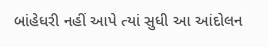બાંહેધરી નહીં આપે ત્યાં સુધી આ આંદોલન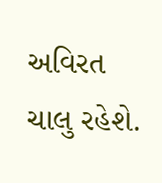અવિરત ચાલુ રહેશે.